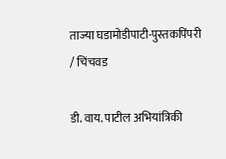ताज्या घडामोडीपाटी-पुस्तकपिंपरी / चिंचवड

डी. वाय. पाटील अभियांत्रिकी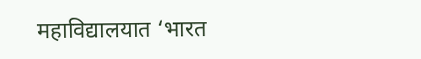महाविद्यालयात ‘भारत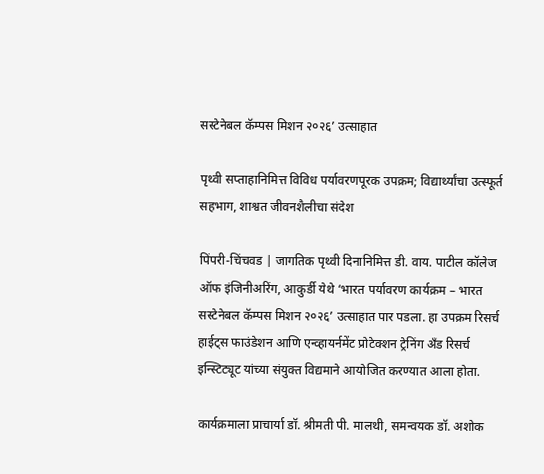सस्टेनेबल कॅम्पस मिशन २०२६’ उत्साहात

पृथ्वी सप्ताहानिमित्त विविध पर्यावरणपूरक उपक्रम; विद्यार्थ्यांचा उत्स्फूर्त सहभाग, शाश्वत जीवनशैलीचा संदेश

पिंपरी-चिंचवड | जागतिक पृथ्वी दिनानिमित्त डी. वाय. पाटील कॉलेज ऑफ इंजिनीअरिंग, आकुर्डी येथे ‘भारत पर्यावरण कार्यक्रम – भारत सस्टेनेबल कॅम्पस मिशन २०२६’ उत्साहात पार पडला. हा उपक्रम रिसर्च हाईट्स फाउंडेशन आणि एन्व्हायर्नमेंट प्रोटेक्शन ट्रेनिंग अँड रिसर्च इन्स्टिट्यूट यांच्या संयुक्त विद्यमाने आयोजित करण्यात आला होता.

कार्यक्रमाला प्राचार्या डॉ. श्रीमती पी. मालथी, समन्वयक डॉ. अशोक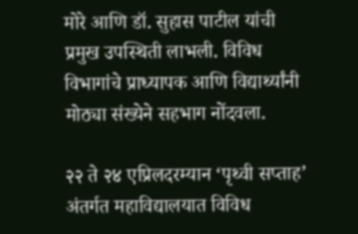मोरे आणि डॉ. सुहास पाटील यांची प्रमुख उपस्थिती लाभली. विविध विभागांचे प्राध्यापक आणि विद्यार्थ्यांनी मोठ्या संख्येने सहभाग नोंदवला.

२२ ते २४ एप्रिलदरम्यान ‘पृथ्वी सप्ताह’ अंतर्गत महाविद्यालयात विविध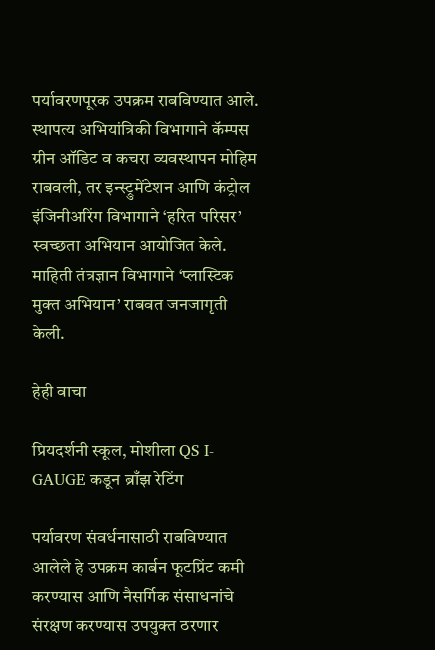पर्यावरणपूरक उपक्रम राबविण्यात आले. स्थापत्य अभियांत्रिकी विभागाने कॅम्पस ग्रीन ऑडिट व कचरा व्यवस्थापन मोहिम राबवली, तर इन्स्ट्रुमेंटेशन आणि कंट्रोल इंजिनीअरिंग विभागाने ‘हरित परिसर’ स्वच्छता अभियान आयोजित केले. माहिती तंत्रज्ञान विभागाने ‘प्लास्टिक मुक्त अभियान’ राबवत जनजागृती केली.

हेही वाचा

प्रियदर्शनी स्कूल, मोशीला QS I-GAUGE कडून ब्राँझ रेटिंग

पर्यावरण संवर्धनासाठी राबविण्यात आलेले हे उपक्रम कार्बन फूटप्रिंट कमी करण्यास आणि नैसर्गिक संसाधनांचे संरक्षण करण्यास उपयुक्त ठरणार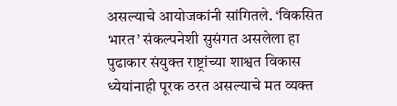असल्याचे आयोजकांनी सांगितले. ‘विकसित भारत’ संकल्पनेशी सुसंगत असलेला हा पुढाकार संयुक्त राष्ट्रांच्या शाश्वत विकास ध्येयांनाही पूरक ठरत असल्याचे मत व्यक्त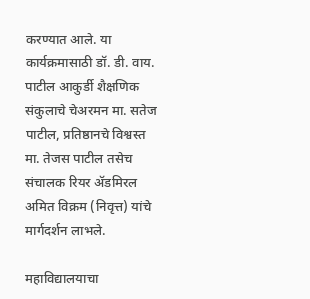करण्यात आले. या कार्यक्रमासाठी डॉ. डी. वाय. पाटील आकुर्डी शैक्षणिक संकुलाचे चेअरमन मा. सतेज पाटील, प्रतिष्ठानचे विश्वस्त मा. तेजस पाटील तसेच संचालक रियर ॲडमिरल अमित विक्रम (निवृत्त) यांचे मार्गदर्शन लाभले.

महाविद्यालयाचा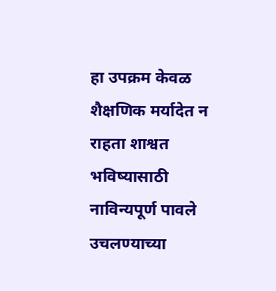हा उपक्रम केवळ शैक्षणिक मर्यादेत न राहता शाश्वत भविष्यासाठी नाविन्यपूर्ण पावले उचलण्याच्या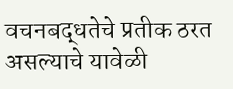वचनबद्धतेचे प्रतीक ठरत असल्याचे यावेळी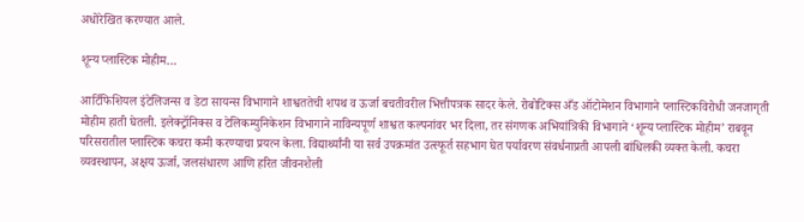अधोरेखित करण्यात आले.

शून्य प्लास्टिक मोहीम…

आर्टिफिशियल इंटेलिजन्स व डेटा सायन्स विभागाने शाश्वततेची शपथ व ऊर्जा बचतीवरील भित्तीपत्रक सादर केले. रोबोटिक्स अँड ऑटोमेशन विभागाने प्लास्टिकविरोधी जनजागृती मोहीम हाती घेतली. इलेक्ट्रॉनिक्स व टेलिकम्युनिकेशन विभागाने नाविन्यपूर्ण शाश्वत कल्पनांवर भर दिला, तर संगणक अभियांत्रिकी विभागाने ‘शून्य प्लास्टिक मोहीम’ राबवून परिसरातील प्लास्टिक कचरा कमी करण्याचा प्रयत्न केला. विद्यार्थ्यांनी या सर्व उपक्रमांत उत्स्फूर्त सहभाग घेत पर्यावरण संवर्धनाप्रती आपली बांधिलकी व्यक्त केली. कचरा व्यवस्थापन, अक्षय ऊर्जा, जलसंधारण आणि हरित जीवनशैली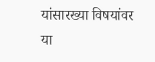यांसारख्या विषयांवर या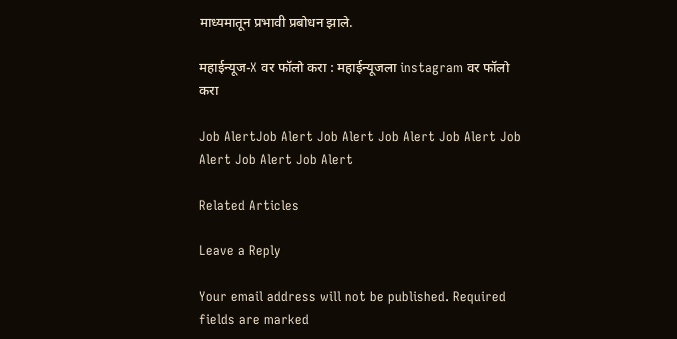माध्यमातून प्रभावी प्रबोधन झाले.

महाईन्यूज-X वर फॉलो करा : महाईन्यूजला instagram वर फॉलो करा

Job AlertJob Alert Job Alert Job Alert Job Alert Job Alert Job Alert Job Alert

Related Articles

Leave a Reply

Your email address will not be published. Required fields are marked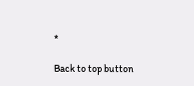*

Back to top button